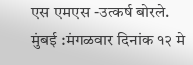एस एमएस -उत्कर्ष बोरले.
मुंबई :मंगळवार दिनांक १२ मे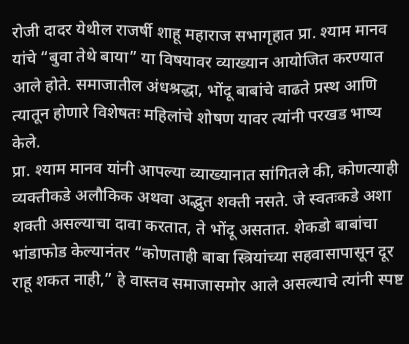रोजी दादर येथील राजर्षी शाहू महाराज सभागृहात प्रा. श्याम मानव यांचे “बुवा तेथे बाया” या विषयावर व्याख्यान आयोजित करण्यात आले होते. समाजातील अंधश्रद्धा, भोंदू बाबांचे वाढते प्रस्थ आणि त्यातून होणारे विशेषतः महिलांचे शोषण यावर त्यांनी परखड भाष्य केले.
प्रा. श्याम मानव यांनी आपल्या व्याख्यानात सांगितले की, कोणत्याही व्यक्तीकडे अलौकिक अथवा अद्भुत शक्ती नसते. जे स्वतःकडे अशा शक्ती असल्याचा दावा करतात, ते भोंदू असतात. शेकडो बाबांचा भांडाफोड केल्यानंतर “कोणताही बाबा स्त्रियांच्या सहवासापासून दूर राहू शकत नाही,” हे वास्तव समाजासमोर आले असल्याचे त्यांनी स्पष्ट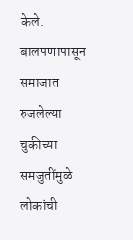केले.
बालपणापासून समाजात रुजलेल्या चुकीच्या समजुतींमुळे लोकांची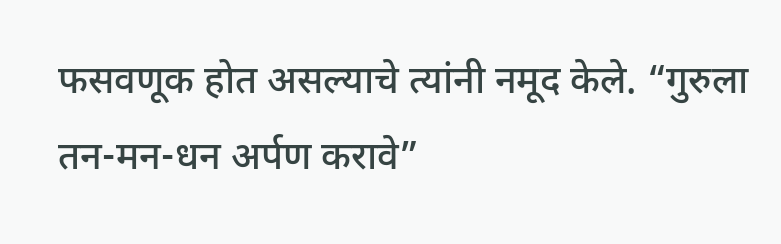फसवणूक होत असल्याचे त्यांनी नमूद केले. “गुरुला तन-मन-धन अर्पण करावे”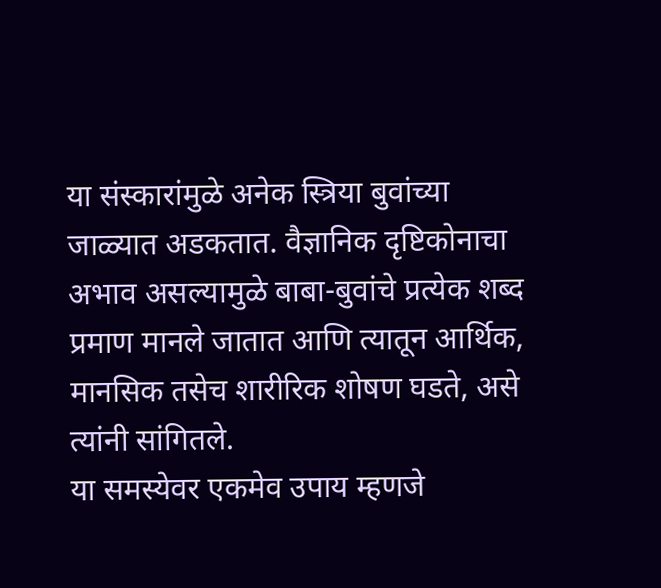या संस्कारांमुळे अनेक स्त्रिया बुवांच्या जाळ्यात अडकतात. वैज्ञानिक दृष्टिकोनाचा अभाव असल्यामुळे बाबा-बुवांचे प्रत्येक शब्द प्रमाण मानले जातात आणि त्यातून आर्थिक, मानसिक तसेच शारीरिक शोषण घडते, असे त्यांनी सांगितले.
या समस्येवर एकमेव उपाय म्हणजे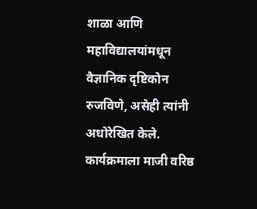शाळा आणि महाविद्यालयांमधून वैज्ञानिक दृष्टिकोन रुजविणे, असेही त्यांनी अधोरेखित केले.
कार्यक्रमाला माजी वरिष्ठ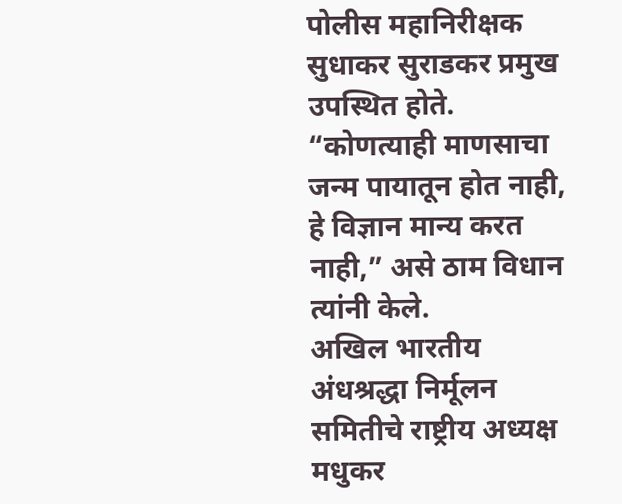पोलीस महानिरीक्षक सुधाकर सुराडकर प्रमुख उपस्थित होते. “कोणत्याही माणसाचा जन्म पायातून होत नाही, हे विज्ञान मान्य करत नाही,” असे ठाम विधान त्यांनी केले.
अखिल भारतीय अंधश्रद्धा निर्मूलन समितीचे राष्ट्रीय अध्यक्ष मधुकर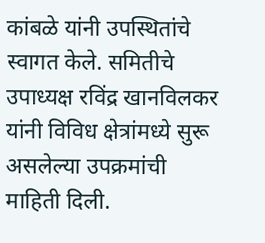कांबळे यांनी उपस्थितांचे स्वागत केले. समितीचे उपाध्यक्ष रविंद्र खानविलकर यांनी विविध क्षेत्रांमध्ये सुरू असलेल्या उपक्रमांची माहिती दिली.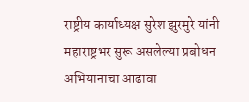राष्ट्रीय कार्याध्यक्ष सुरेश झुरमुरे यांनी महाराष्ट्रभर सुरू असलेल्या प्रबोधन अभियानाचा आढावा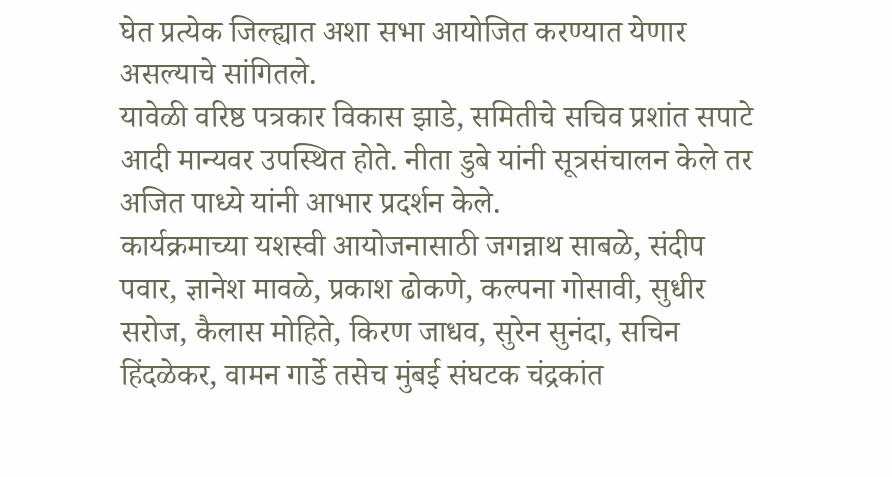घेत प्रत्येक जिल्ह्यात अशा सभा आयोजित करण्यात येणार असल्याचे सांगितले.
यावेळी वरिष्ठ पत्रकार विकास झाडे, समितीचे सचिव प्रशांत सपाटे आदी मान्यवर उपस्थित होते. नीता डुबे यांनी सूत्रसंचालन केले तर अजित पाध्ये यांनी आभार प्रदर्शन केले.
कार्यक्रमाच्या यशस्वी आयोजनासाठी जगन्नाथ साबळे, संदीप पवार, ज्ञानेश मावळे, प्रकाश ढोकणे, कल्पना गोसावी, सुधीर सरोज, कैलास मोहिते, किरण जाधव, सुरेन सुनंदा, सचिन हिंदळेकर, वामन गार्डे तसेच मुंबई संघटक चंद्रकांत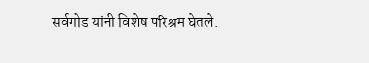सर्वगोड यांनी विशेष परिश्रम घेतले.